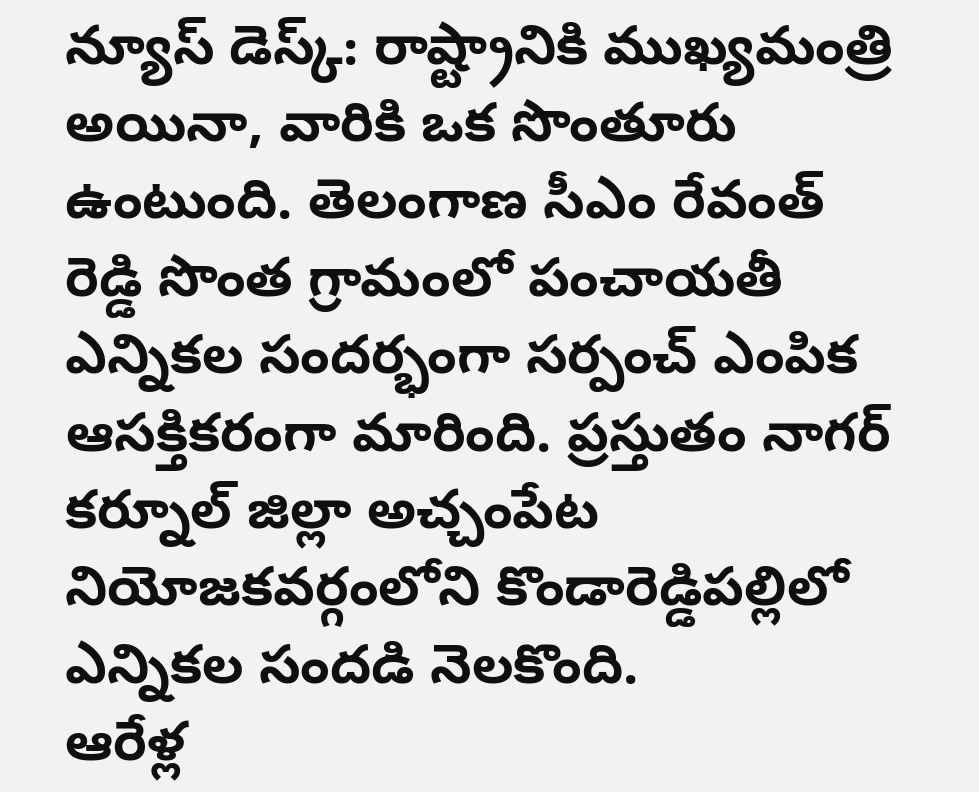న్యూస్ డెస్క్: రాష్ట్రానికి ముఖ్యమంత్రి అయినా, వారికి ఒక సొంతూరు ఉంటుంది. తెలంగాణ సీఎం రేవంత్ రెడ్డి సొంత గ్రామంలో పంచాయతీ ఎన్నికల సందర్భంగా సర్పంచ్ ఎంపిక ఆసక్తికరంగా మారింది. ప్రస్తుతం నాగర్ కర్నూల్ జిల్లా అచ్చంపేట నియోజకవర్గంలోని కొండారెడ్డిపల్లిలో ఎన్నికల సందడి నెలకొంది.
ఆరేళ్ల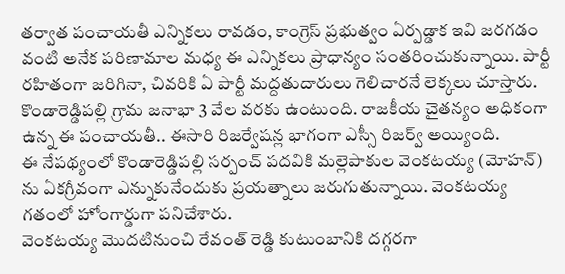తర్వాత పంచాయతీ ఎన్నికలు రావడం, కాంగ్రెస్ ప్రభుత్వం ఏర్పడ్డాక ఇవి జరగడం వంటి అనేక పరిణామాల మధ్య ఈ ఎన్నికలు ప్రాధాన్యం సంతరించుకున్నాయి. పార్టీ రహితంగా జరిగినా, చివరికి ఏ పార్టీ మద్దతుదారులు గెలిచారనే లెక్కలు చూస్తారు.
కొండారెడ్డిపల్లి గ్రామ జనాభా 3 వేల వరకు ఉంటుంది. రాజకీయ చైతన్యం అధికంగా ఉన్న ఈ పంచాయతీ.. ఈసారి రిజర్వేషన్ల భాగంగా ఎస్సీ రిజర్వ్ అయ్యింది.
ఈ నేపథ్యంలో కొండారెడ్డిపల్లి సర్పంచ్ పదవికి మల్లెపాకుల వెంకటయ్య (మోహన్) ను ఏకగ్రీవంగా ఎన్నుకునేందుకు ప్రయత్నాలు జరుగుతున్నాయి. వెంకటయ్య గతంలో హోంగార్డుగా పనిచేశారు.
వెంకటయ్య మొదటినుంచి రేవంత్ రెడ్డి కుటుంబానికి దగ్గరగా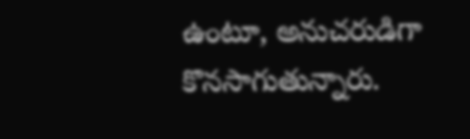ఉంటూ, అనుచరుడిగా కొనసాగుతున్నారు.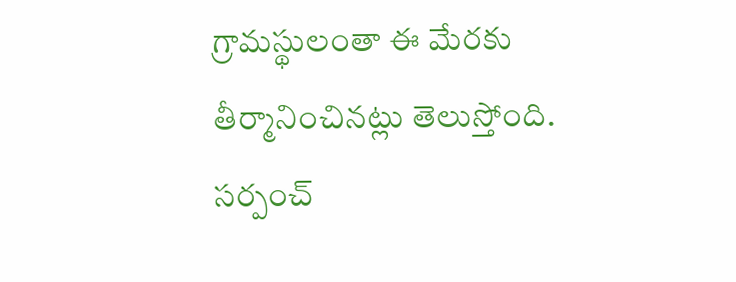గ్రామస్థులంతా ఈ మేరకు తీర్మానించినట్లు తెలుస్తోంది.
సర్పంచ్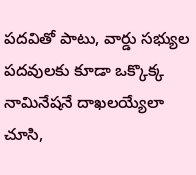పదవితో పాటు, వార్డు సభ్యుల పదవులకు కూడా ఒక్కొక్క నామినేషనే దాఖలయ్యేలా చూసి,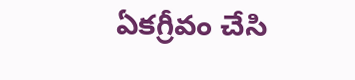ఏకగ్రీవం చేసి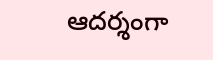ఆదర్శంగా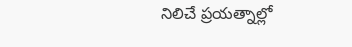నిలిచే ప్రయత్నాల్లో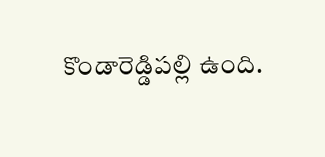కొండారెడ్డిపల్లి ఉంది.